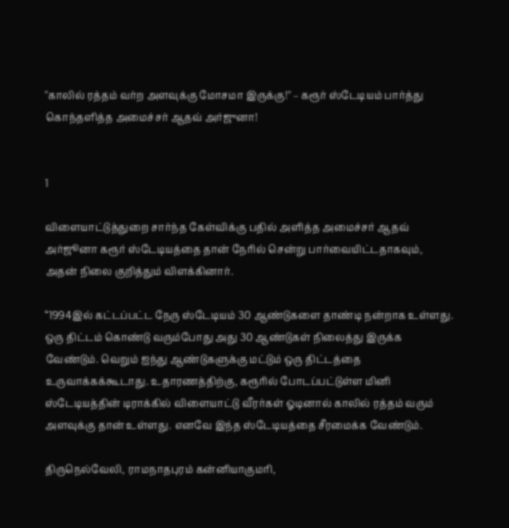"காலில் ரத்தம் வர்ற அளவுக்கு மோசமா இருக்கு!" – கரூர் ஸ்டேடியம் பார்த்து கொந்தளித்த அமைச்சர் ஆதவ் அர்ஜுனா!


1

விளையாட்டுத்துறை சார்ந்த கேள்விக்கு பதில் அளித்த அமைச்சர் ஆதவ் அர்ஜூனா கரூர் ஸ்டேடியத்தை தான் நேரில் சென்று பார்வையிட்டதாகவும், அதன் நிலை குறித்தும் விளக்கினார்.

“1994இல் கட்டப்பட்ட நேரு ஸ்டேடியம் 30 ஆண்டுகளை தாண்டி நன்றாக உள்ளது. ஒரு திட்டம் கொண்டு வரும்போது அது 30 ஆண்டுகள் நிலைத்து இருக்க வேண்டும். வெறும் ஐந்து ஆண்டுகளுக்கு மட்டும் ஒரு திட்டத்தை உருவாக்கக்கூடாது. உதாரணத்திற்கு, கரூரில் போடப்பட்டுள்ள மினி ஸ்டேடியத்தின் டிராக்கில் விளையாட்டு வீரர்கள் ஓடினால் காலில் ரத்தம் வரும் அளவுக்கு தான் உள்ளது. எனவே இந்த ஸ்டேடியத்தை சீரமைக்க வேண்டும்.

திருநெல்வேலி, ராமநாதபுரம் கன்னியாகுமரி,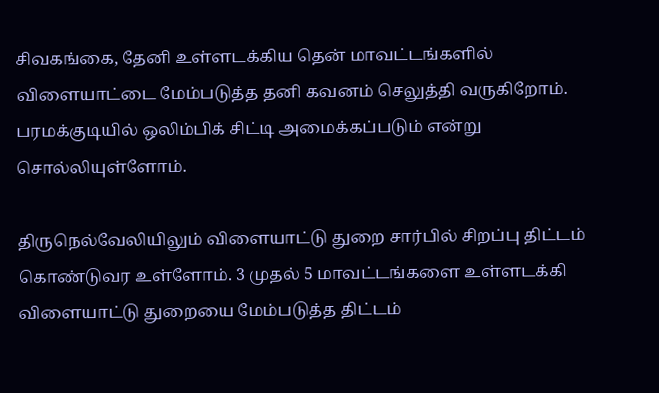சிவகங்கை, தேனி உள்ளடக்கிய தென் மாவட்டங்களில் விளையாட்டை மேம்படுத்த தனி கவனம் செலுத்தி வருகிறோம். பரமக்குடியில் ஒலிம்பிக் சிட்டி அமைக்கப்படும் என்று சொல்லியுள்ளோம்.

திருநெல்வேலியிலும் விளையாட்டு துறை சார்பில் சிறப்பு திட்டம் கொண்டுவர உள்ளோம். 3 முதல் 5 மாவட்டங்களை உள்ளடக்கி விளையாட்டு துறையை மேம்படுத்த திட்டம்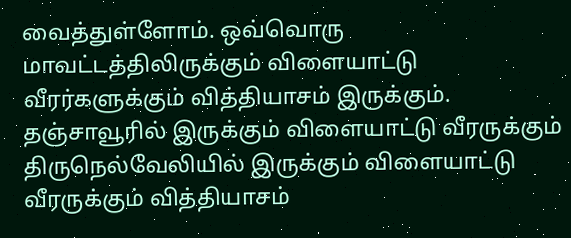வைத்துள்ளோம். ஒவ்வொரு மாவட்டத்திலிருக்கும் விளையாட்டு வீரர்களுக்கும் வித்தியாசம் இருக்கும். தஞ்சாவூரில் இருக்கும் விளையாட்டு வீரருக்கும் திருநெல்வேலியில் இருக்கும் விளையாட்டு வீரருக்கும் வித்தியாசம்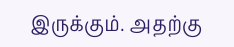இருக்கும். அதற்கு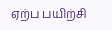ஏற்ப பயிற்சி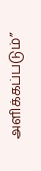அளிக்கப்படும்”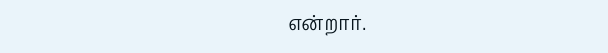என்றார்.